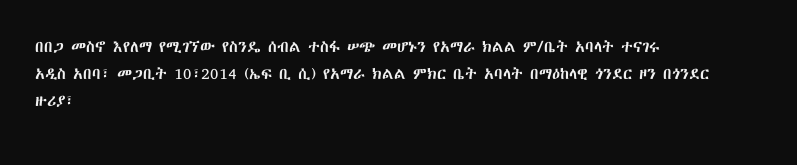በበጋ መስኖ እየለማ የሚገኘው የስንዴ ሰብል ተስፋ ሠጭ መሆኑን የአማራ ክልል ም/ቤት አባላት ተናገሩ
አዲስ አበባ፣ መጋቢት 10፣2014 (ኤፍ ቢ ሲ) የአማራ ክልል ምክር ቤት አባላት በማዕከላዊ ጎንደር ዞን በጎንደር ዙሪያ፣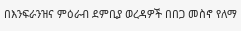በእንፍራንዝና ምዕራብ ደምቢያ ወረዳዎች በበጋ መስኖ የለማ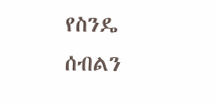የስንዴ ሰብልን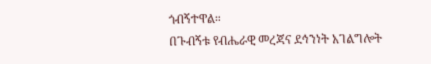ጎብኝተዋል።
በጉብኝቱ የብሔራዊ መረጃና ደኅንነት አገልግሎት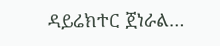ዳይሬክተር ጀነራል…